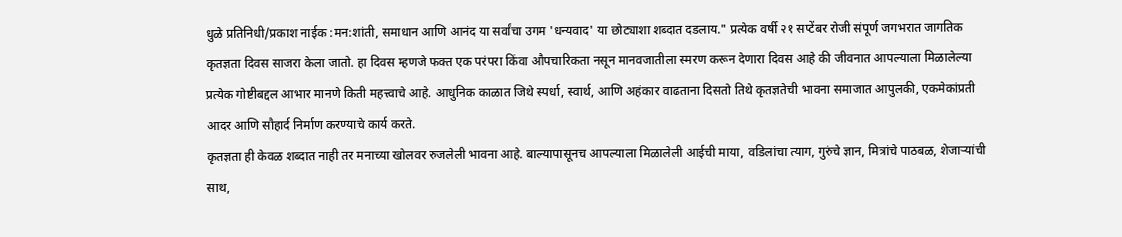धुळे प्रतिनिधी/प्रकाश नाईक :मन:शांती, समाधान आणि आनंद या सर्वांचा उगम 'धन्यवाद' या छोट्याशा शब्दात दडलाय." प्रत्येक वर्षी २१ सप्टेंबर रोजी संपूर्ण जगभरात जागतिक कृतज्ञता दिवस साजरा केला जातो. हा दिवस म्हणजे फक्त एक परंपरा किंवा औपचारिकता नसून मानवजातीला स्मरण करून देणारा दिवस आहे की जीवनात आपल्याला मिळालेल्या प्रत्येक गोष्टीबद्दल आभार मानणे किती महत्त्वाचे आहे. आधुनिक काळात जिथे स्पर्धा, स्वार्थ, आणि अहंकार वाढताना दिसतो तिथे कृतज्ञतेची भावना समाजात आपुलकी, एकमेकांप्रती आदर आणि सौहार्द निर्माण करण्याचे कार्य करते.
कृतज्ञता ही केवळ शब्दात नाही तर मनाच्या खोलवर रुजलेली भावना आहे. बाल्यापासूनच आपल्याला मिळालेली आईची माया, वडिलांचा त्याग, गुरुंचे ज्ञान, मित्रांचे पाठबळ, शेजाऱ्यांची साथ,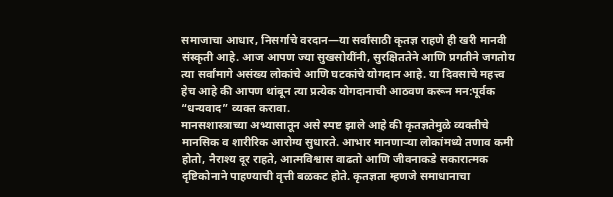समाजाचा आधार, निसर्गाचे वरदान—या सर्वांसाठी कृतज्ञ राहणे ही खरी मानवी संस्कृती आहे. आज आपण ज्या सुखसोयींनी, सुरक्षिततेने आणि प्रगतीने जगतोय त्या सर्वांमागे असंख्य लोकांचे आणि घटकांचे योगदान आहे. या दिवसाचे महत्त्व हेच आहे की आपण थांबून त्या प्रत्येक योगदानाची आठवण करून मन:पूर्वक “धन्यवाद” व्यक्त करावा.
मानसशास्त्राच्या अभ्यासातून असे स्पष्ट झाले आहे की कृतज्ञतेमुळे व्यक्तीचे मानसिक व शारीरिक आरोग्य सुधारते. आभार मानणाऱ्या लोकांमध्ये तणाव कमी होतो, नैराश्य दूर राहते, आत्मविश्वास वाढतो आणि जीवनाकडे सकारात्मक दृष्टिकोनाने पाहण्याची वृत्ती बळकट होते. कृतज्ञता म्हणजे समाधानाचा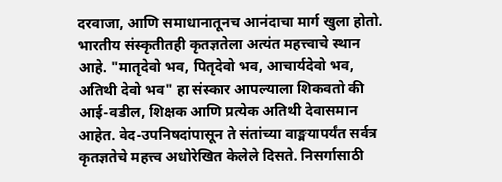दरवाजा, आणि समाधानातूनच आनंदाचा मार्ग खुला होतो.
भारतीय संस्कृतीतही कृतज्ञतेला अत्यंत महत्त्वाचे स्थान आहे. "मातृदेवो भव, पितृदेवो भव, आचार्यदेवो भव, अतिथी देवो भव" हा संस्कार आपल्याला शिकवतो की आई-वडील, शिक्षक आणि प्रत्येक अतिथी देवासमान आहेत. वेद-उपनिषदांपासून ते संतांच्या वाङ्मयापर्यंत सर्वत्र कृतज्ञतेचे महत्त्व अधोरेखित केलेले दिसते. निसर्गासाठी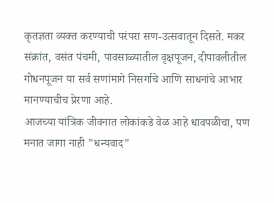कृतज्ञता व्यक्त करण्याची परंपरा सण-उत्सवातून दिसते. मकर संक्रांत, वसंत पंचमी, पावसाळ्यातील वृक्षपूजन, दीपावलीतील गोधनपूजन या सर्व सणांमागे निसर्गाचे आणि साधनांचे आभार मानण्याचीच प्रेरणा आहे.
आजच्या यांत्रिक जीवनात लोकांकडे वेळ आहे धावपळीचा, पण मनात जागा नाही "धन्यवाद"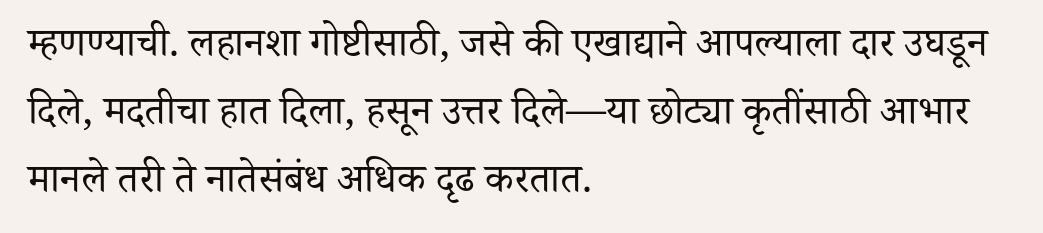म्हणण्याची. लहानशा गोष्टीसाठी, जसे की एखाद्याने आपल्याला दार उघडून दिले, मदतीचा हात दिला, हसून उत्तर दिले—या छोट्या कृतींसाठी आभार मानले तरी ते नातेसंबंध अधिक दृढ करतात.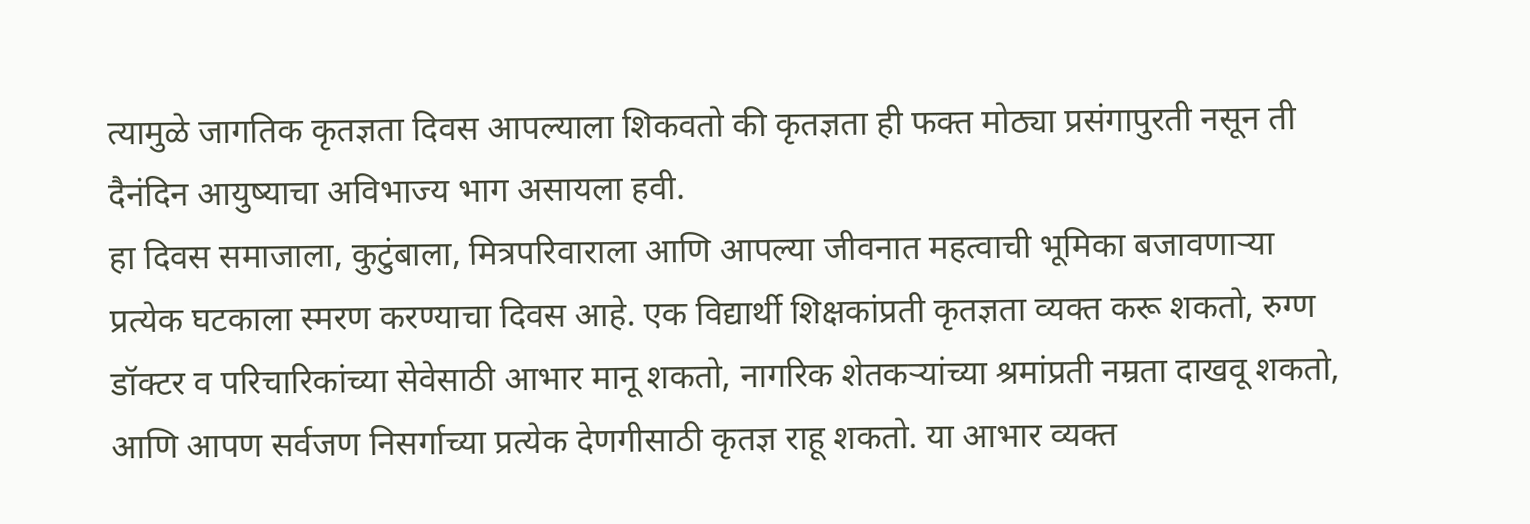त्यामुळे जागतिक कृतज्ञता दिवस आपल्याला शिकवतो की कृतज्ञता ही फक्त मोठ्या प्रसंगापुरती नसून ती दैनंदिन आयुष्याचा अविभाज्य भाग असायला हवी.
हा दिवस समाजाला, कुटुंबाला, मित्रपरिवाराला आणि आपल्या जीवनात महत्वाची भूमिका बजावणाऱ्या प्रत्येक घटकाला स्मरण करण्याचा दिवस आहे. एक विद्यार्थी शिक्षकांप्रती कृतज्ञता व्यक्त करू शकतो, रुग्ण डॉक्टर व परिचारिकांच्या सेवेसाठी आभार मानू शकतो, नागरिक शेतकऱ्यांच्या श्रमांप्रती नम्रता दाखवू शकतो, आणि आपण सर्वजण निसर्गाच्या प्रत्येक देणगीसाठी कृतज्ञ राहू शकतो. या आभार व्यक्त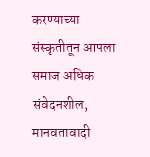करण्याच्या संस्कृतीतून आपला समाज अधिक संवेदनशील, मानवतावादी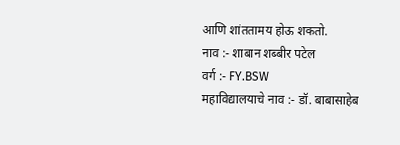आणि शांततामय होऊ शकतो.
नाव :- शाबान शब्बीर पटेल
वर्ग :- FY.BSW
महाविद्यालयाचे नाव :- डॉ. बाबासाहेब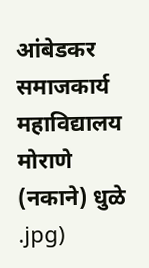आंबेडकर समाजकार्य महाविद्यालय मोराणे (नकाने) धुळे
.jpg)